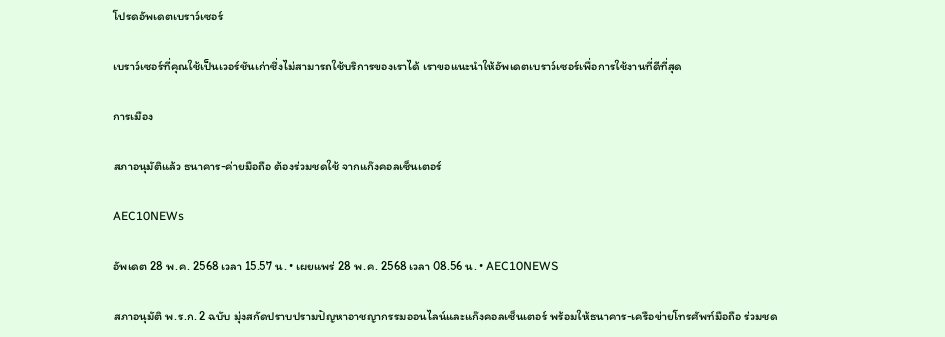โปรดอัพเดตเบราว์เซอร์

เบราว์เซอร์ที่คุณใช้เป็นเวอร์ชันเก่าซึ่งไม่สามารถใช้บริการของเราได้ เราขอแนะนำให้อัพเดตเบราว์เซอร์เพื่อการใช้งานที่ดีที่สุด

การเมือง

สภาอนุมัติแล้ว ธนาคาร-ค่ายมือถือ ต้องร่วมชดใช้ จากแก๊งคอลเซ็นเตอร์

AEC10NEWs

อัพเดต 28 พ.ค. 2568 เวลา 15.57 น. • เผยแพร่ 28 พ.ค. 2568 เวลา 08.56 น. • AEC10NEWS

สภาอนุมัติ พ.ร.ก. 2 ฉบับ มุ่งสกัดปราบปรามปัญหาอาชญากรรมออนไลน์และแก๊งคอลเซ็นเตอร์ พร้อมให้ธนาคาร-เครือข่ายโทรศัพท์มือถือ ร่วมชด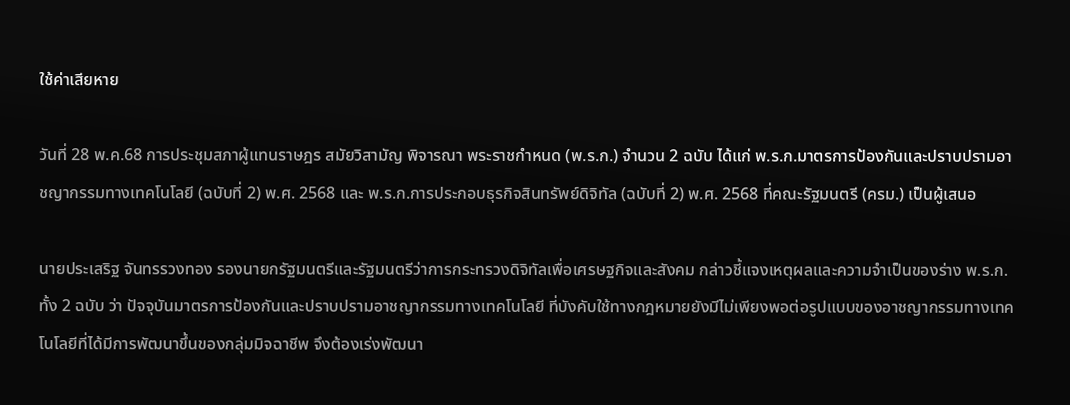ใช้ค่าเสียหาย

วันที่ 28 พ.ค.68 การประชุมสภาผู้แทนราษฎร สมัยวิสามัญ พิจารณา พระราชกำหนด (พ.ร.ก.) จำนวน 2 ฉบับ ได้แก่ พ.ร.ก.มาตรการป้องกันและปราบปรามอาชญากรรมทางเทคโนโลยี (ฉบับที่ 2) พ.ศ. 2568 และ พ.ร.ก.การประกอบธุรกิจสินทรัพย์ดิจิทัล (ฉบับที่ 2) พ.ศ. 2568 ที่คณะรัฐมนตรี (ครม.) เป็นผู้เสนอ

นายประเสริฐ จันทรรวงทอง รองนายกรัฐมนตรีและรัฐมนตรีว่าการกระทรวงดิจิทัลเพื่อเศรษฐกิจและสังคม กล่าวชี้แจงเหตุผลและความจำเป็นของร่าง พ.ร.ก.ทั้ง 2 ฉบับ ว่า ปัจจุบันมาตรการป้องกันและปราบปรามอาชญากรรมทางเทคโนโลยี ที่บังคับใช้ทางกฎหมายยังมีไม่เพียงพอต่อรูปแบบของอาชญากรรมทางเทคโนโลยีที่ได้มีการพัฒนาขึ้นของกลุ่มมิจฉาชีพ จึงต้องเร่งพัฒนา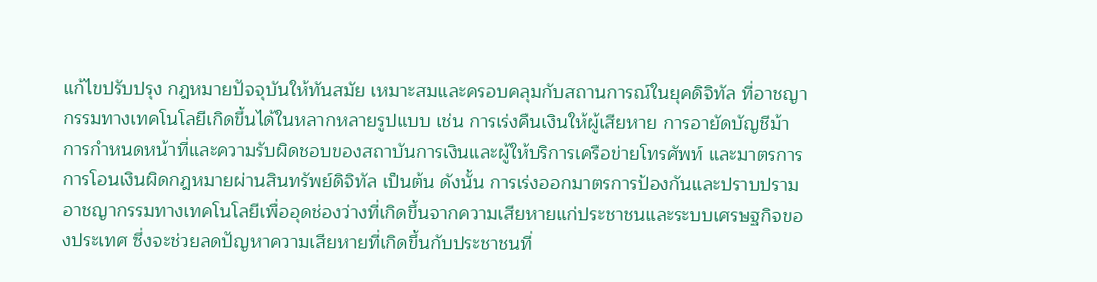แก้ไขปรับปรุง กฎหมายปัจจุบันให้ทันสมัย เหมาะสมและครอบคลุมกับสถานการณ์ในยุคดิจิทัล ที่อาชญากรรมทางเทคโนโลยีเกิดขึ้นได้ในหลากหลายรูปแบบ เช่น การเร่งคืนเงินให้ผู้เสียหาย การอายัดบัญชีม้า การกำหนดหน้าที่และความรับผิดชอบของสถาบันการเงินและผู้ให้บริการเครือข่ายโทรศัพท์ และมาตรการการโอนเงินผิดกฎหมายผ่านสินทรัพย์ดิจิทัล เป็นต้น ดังนั้น การเร่งออกมาตรการป้องกันและปราบปรามอาชญากรรมทางเทคโนโลยีเพื่ออุดช่องว่างที่เกิดขึ้นจากความเสียหายแก่ประชาชนและระบบเศรษฐกิจของประเทศ ซึ่งจะช่วยลดปัญหาความเสียหายที่เกิดขึ้นกับประชาชนที่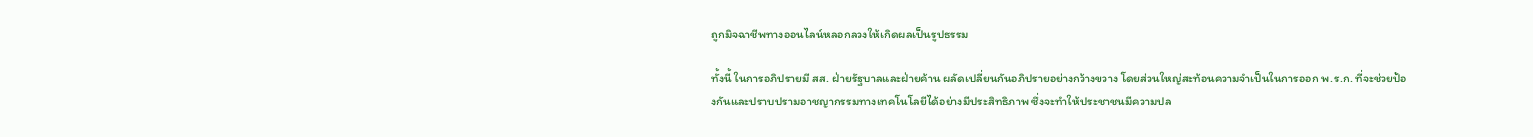ถูกมิจฉาชีพทางออนไลน์หลอกลวงให้เกิดผลเป็นรูปธรรม

ทั้งนี้ ในการอภิปรายมี สส. ฝ่ายรัฐบาลและฝ่ายค้าน ผลัดเปลี่ยนกันอภิปรายอย่างกว้างขวาง โดยส่วนใหญ่สะท้อนความจำเป็นในการออก พ.ร.ก. ที่จะช่วยป้องกันและปราบปรามอาชญากรรมทางเทคโนโลยีได้อย่างมีประสิทธิภาพ ซึ่งจะทำให้ประชาชนมีความปล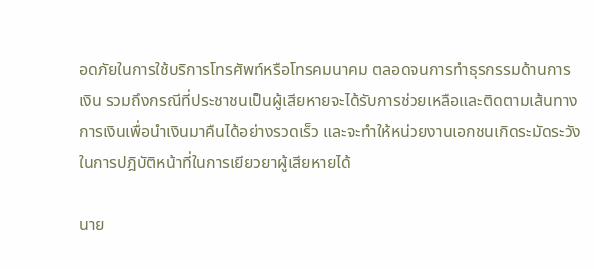อดภัยในการใช้บริการโทรศัพท์หรือโทรคมนาคม ตลอดจนการทำธุรกรรมด้านการเงิน รวมถึงกรณีที่ประชาชนเป็นผู้เสียหายจะได้รับการช่วยเหลือและติดตามเส้นทางการเงินเพื่อนำเงินมาคืนได้อย่างรวดเร็ว และจะทำให้หน่วยงานเอกชนเกิดระมัดระวังในการปฎิบัติหน้าที่ในการเยียวยาผู้เสียหายได้

นาย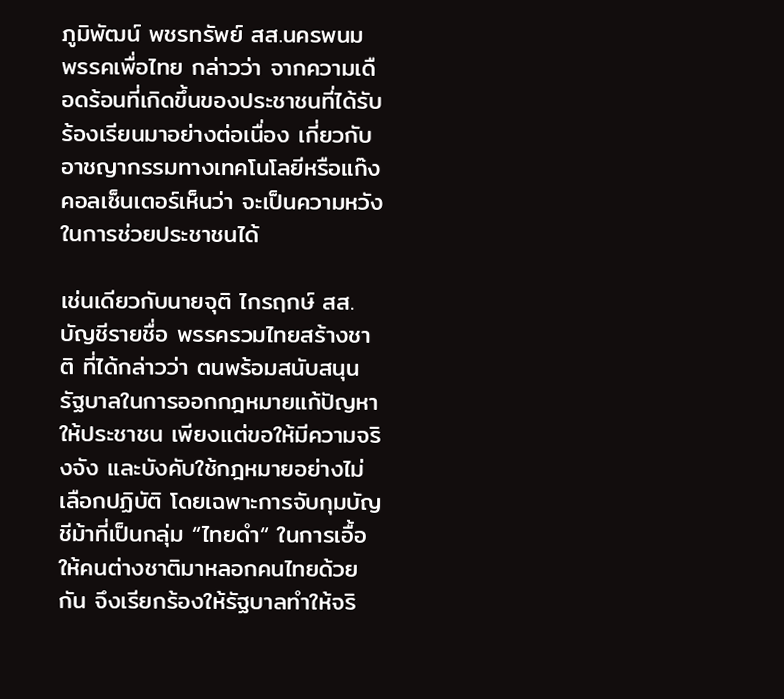ภูมิพัฒน์ พชรทรัพย์ สส.นครพนม พรรคเพื่อไทย กล่าวว่า จากความเดือดร้อนที่เกิดขึ้นของประชาชนที่ได้รับร้องเรียนมาอย่างต่อเนื่อง เกี่ยวกับอาชญากรรมทางเทคโนโลยีหรือแก๊งคอลเซ็นเตอร์เห็นว่า จะเป็นความหวังในการช่วยประชาชนได้

เช่นเดียวกับนายจุติ ไกรฤกษ์ สส.บัญชีรายชื่อ พรรครวมไทยสร้างชาติ ที่ได้กล่าวว่า ตนพร้อมสนับสนุนรัฐบาลในการออกกฎหมายแก้ปัญหาให้ประชาชน เพียงเเต่ขอให้มีความจริงจัง และบังคับใช้กฎหมายอย่างไม่เลือกปฏิบัติ โดยเฉพาะการจับกุมบัญชีม้าที่เป็นกลุ่ม “ไทยดำ“ ในการเอื้อให้คนต่างชาติมาหลอกคนไทยด้วยกัน จึงเรียกร้องให้รัฐบาลทำให้จริ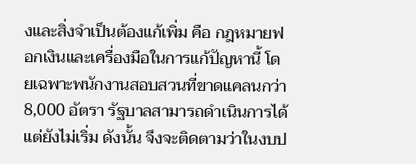งและสิ่งจำเป็นต้องแก้เพิ่ม คือ กฎหมายฟอกเงินและเครื่องมือในการแก้ปัญหานี้ โดยเฉพาะพนักงานสอบสวนที่ขาดแคลนกว่า 8,000 อัตรา รัฐบาลสามารถดำเนินการได้แต่ยังไม่เริ่ม ดังนั้น จึงจะติดตามว่าในงบป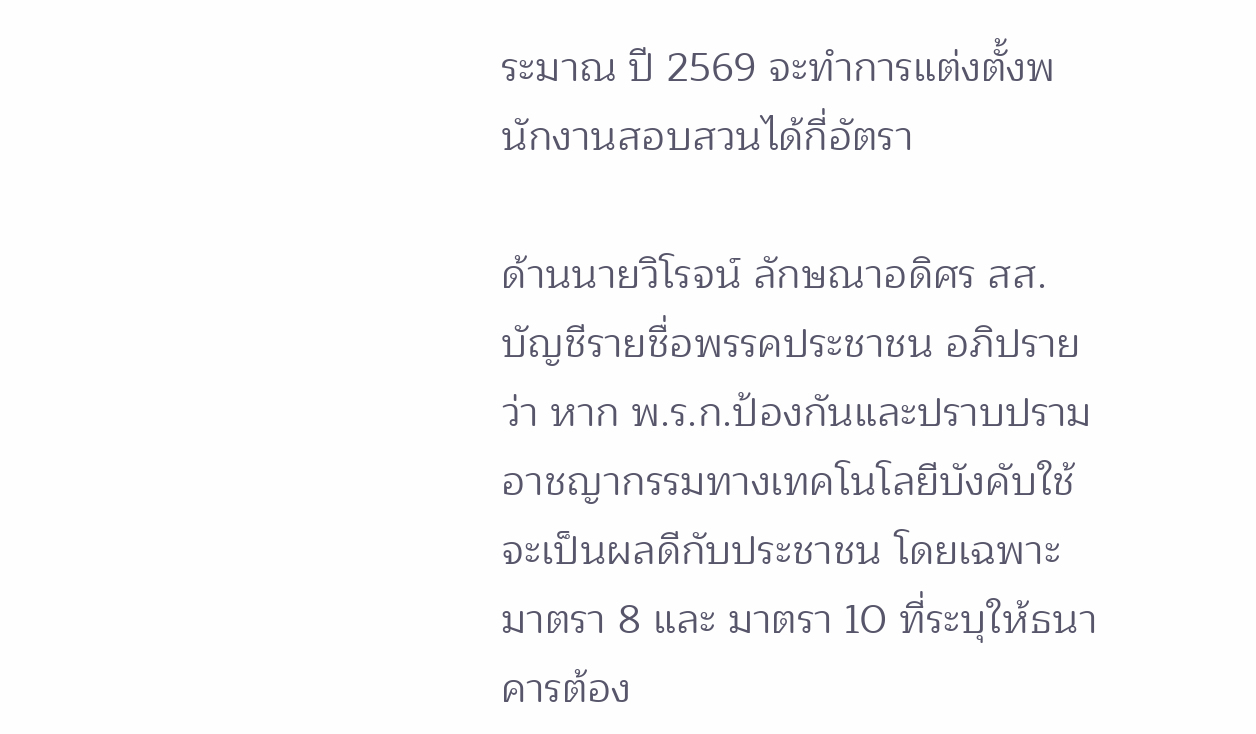ระมาณ ปี 2569 จะทำการแต่งตั้งพนักงานสอบสวนได้กี่อัตรา

ด้านนายวิโรจน์ ลักษณาอดิศร สส.บัญชีรายชื่อพรรคประชาชน อภิปรายว่า หาก พ.ร.ก.ป้องกันและปราบปรามอาชญากรรมทางเทคโนโลยีบังคับใช้ จะเป็นผลดีกับประชาชน โดยเฉพาะมาตรา 8 และ มาตรา 10 ที่ระบุให้ธนาคารต้อง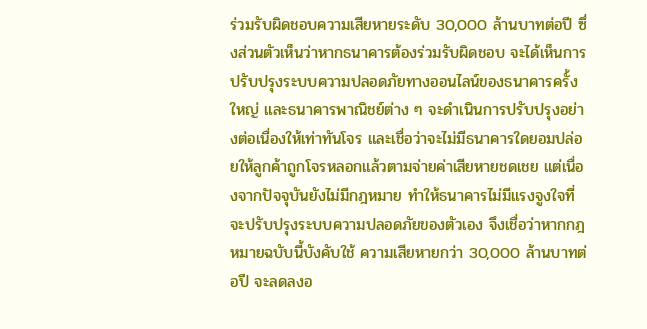ร่วมรับผิดชอบความเสียหายระดับ 30,000 ล้านบาทต่อปี ซึ่งส่วนตัวเห็นว่าหากธนาคารต้องร่วมรับผิดชอบ จะได้เห็นการปรับปรุงระบบความปลอดภัยทางออนไลน์ของธนาคารครั้งใหญ่ และธนาคารพาณิชย์ต่าง ๆ จะดำเนินการปรับปรุงอย่างต่อเนื่องให้เท่าทันโจร และเชื่อว่าจะไม่มีธนาคารใดยอมปล่อยให้ลูกค้าถูกโจรหลอกแล้วตามจ่ายค่าเสียหายชดเชย แต่เนื่องจากปัจจุบันยังไม่มีกฎหมาย ทำให้ธนาคารไม่มีแรงจูงใจที่จะปรับปรุงระบบความปลอดภัยของตัวเอง จึงเชื่อว่าหากกฎหมายฉบับนี้บังคับใช้ ความเสียหายกว่า 30,000 ล้านบาทต่อปี จะลดลงอ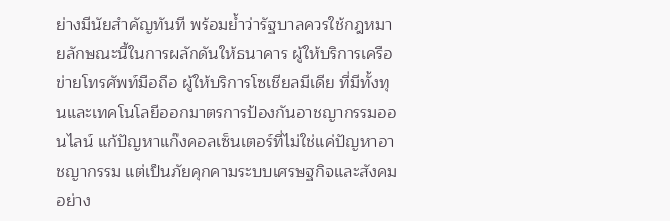ย่างมีนัยสำคัญทันที พร้อมย้ำว่ารัฐบาลควรใช้กฎหมายลักษณะนี้ในการผลักดันให้ธนาคาร ผู้ให้บริการเครือข่ายโทรศัพท์มือถือ ผู้ให้บริการโซเชียลมีเดีย ที่มีทั้งทุนและเทคโนโลยีออกมาตรการป้องกันอาชญากรรมออนไลน์ แก้ปัญหาแก๊งคอลเซ็นเตอร์ที่ไม่ใช่แค่ปัญหาอาชญากรรม แต่เป็นภัยคุกคามระบบเศรษฐกิจและสังคมอย่าง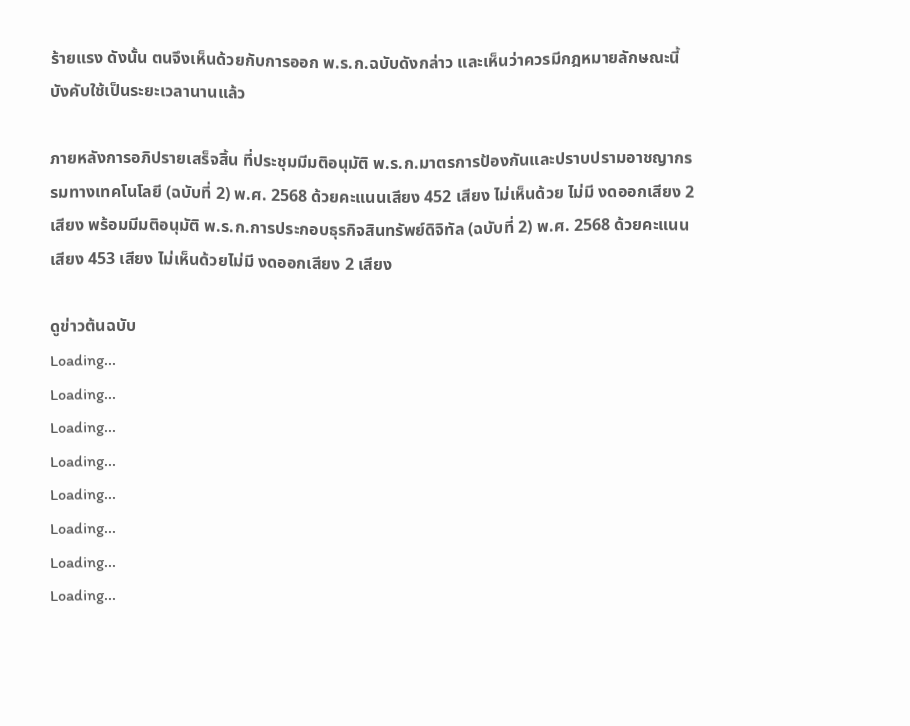ร้ายแรง ดังนั้น ตนจึงเห็นด้วยกับการออก พ.ร.ก.ฉบับดังกล่าว และเห็นว่าควรมีกฎหมายลักษณะนี้บังคับใช้เป็นระยะเวลานานแล้ว

ภายหลังการอภิปรายเสร็จสิ้น ที่ประชุมมีมติอนุมัติ พ.ร.ก.มาตรการป้องกันและปราบปรามอาชญากรรมทางเทคโนโลยี (ฉบับที่ 2) พ.ศ. 2568 ด้วยคะแนนเสียง 452 เสียง ไม่เห็นด้วย ไม่มี งดออกเสียง 2 เสียง พร้อมมีมติอนุมัติ พ.ร.ก.การประกอบธุรกิจสินทรัพย์ดิจิทัล (ฉบับที่ 2) พ.ศ. 2568 ด้วยคะแนนเสียง 453 เสียง ไม่เห็นด้วยไม่มี งดออกเสียง 2 เสียง

ดูข่าวต้นฉบับ
Loading...
Loading...
Loading...
Loading...
Loading...
Loading...
Loading...
Loading...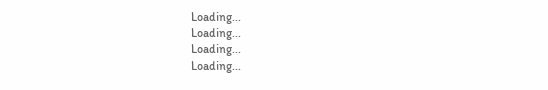Loading...
Loading...
Loading...
Loading...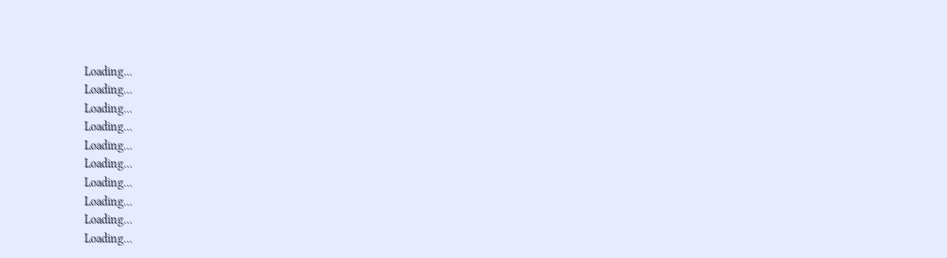Loading...
Loading...
Loading...
Loading...
Loading...
Loading...
Loading...
Loading...
Loading...
Loading...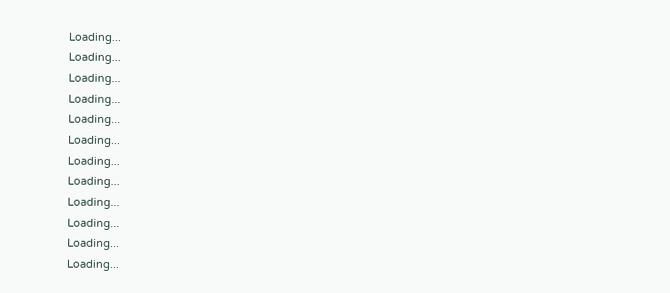Loading...
Loading...
Loading...
Loading...
Loading...
Loading...
Loading...
Loading...
Loading...
Loading...
Loading...
Loading...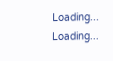Loading...
Loading...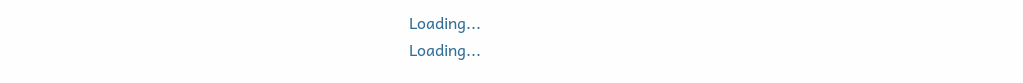Loading...
Loading...